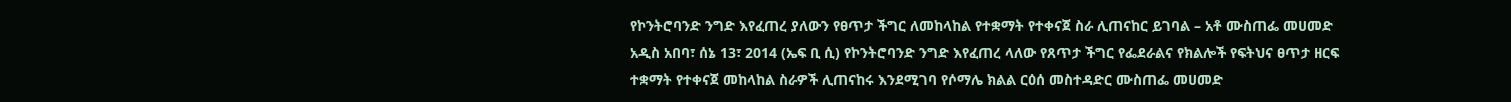የኮንትሮባንድ ንግድ እየፈጠረ ያለውን የፀጥታ ችግር ለመከላከል የተቋማት የተቀናጀ ስራ ሊጠናከር ይገባል – አቶ ሙስጠፌ መሀመድ
አዲስ አበባ፣ ሰኔ 13፣ 2014 (ኤፍ ቢ ሲ) የኮንትሮባንድ ንግድ እየፈጠረ ላለው የጸጥታ ችግር የፌደራልና የክልሎች የፍትህና ፀጥታ ዘርፍ ተቋማት የተቀናጀ መከላከል ስራዎች ሊጠናከሩ እንደሚገባ የሶማሌ ክልል ርዕሰ መስተዳድር ሙስጠፌ መሀመድ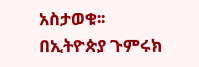አስታወቁ፡፡
በኢትዮጵያ ጉምሩክ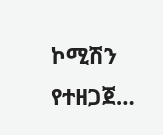ኮሚሽን የተዘጋጀ…